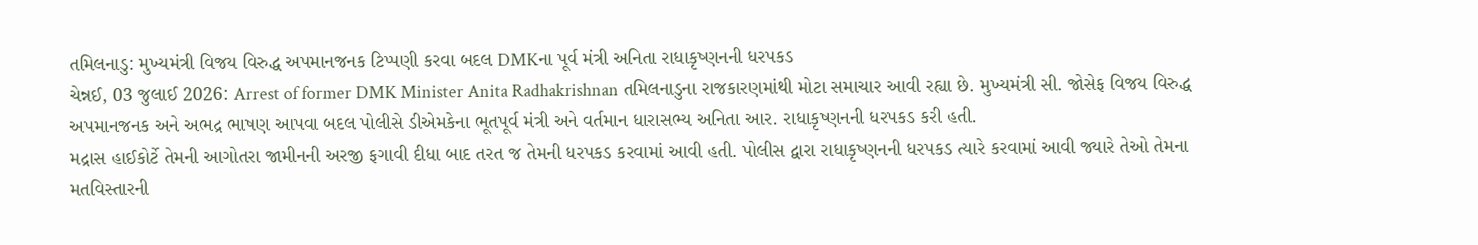તમિલનાડુ: મુખ્યમંત્રી વિજય વિરુદ્ધ અપમાનજનક ટિપ્પણી કરવા બદલ DMKના પૂર્વ મંત્રી અનિતા રાધાકૃષ્ણનની ધરપકડ
ચેન્નઈ, 03 જુલાઈ 2026: Arrest of former DMK Minister Anita Radhakrishnan તમિલનાડુના રાજકારણમાંથી મોટા સમાચાર આવી રહ્યા છે. મુખ્યમંત્રી સી. જોસેફ વિજય વિરુદ્ધ અપમાનજનક અને અભદ્ર ભાષણ આપવા બદલ પોલીસે ડીએમકેના ભૂતપૂર્વ મંત્રી અને વર્તમાન ધારાસભ્ય અનિતા આર. રાધાકૃષ્ણનની ધરપકડ કરી હતી.
મદ્રાસ હાઈકોર્ટે તેમની આગોતરા જામીનની અરજી ફગાવી દીધા બાદ તરત જ તેમની ધરપકડ કરવામાં આવી હતી. પોલીસ દ્વારા રાધાકૃષ્ણનની ધરપકડ ત્યારે કરવામાં આવી જ્યારે તેઓ તેમના મતવિસ્તારની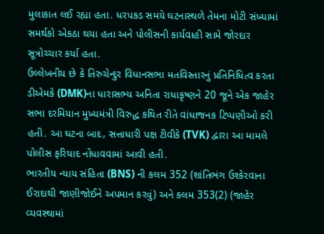મુલાકાત લઈ રહ્યા હતા. ધરપકડ સમયે ઘટનાસ્થળે તેમના મોટી સંખ્યામાં સમર્થકો એકઠા થયા હતા અને પોલીસની કાર્યવાહી સામે જોરદાર સૂત્રોચ્ચાર કર્યા હતા.
ઉલ્લેખનીય છે કે તિરુચેન્દુર વિધાનસભા મતવિસ્તારનું પ્રતિનિધિત્વ કરતા ડીએમકે (DMK)ના ધારાસભ્ય અનિતા રાધાકૃષ્ણને 20 જૂને એક જાહેર સભા દરમિયાન મુખ્યમંત્રી વિરુદ્ધ કથિત રીતે વાંધાજનક ટિપ્પણીઓ કરી હતી. આ ઘટના બાદ, સત્તાધારી પક્ષ ટીવીકે (TVK) દ્વારા આ મામલે પોલીસ ફરિયાદ નોંધાવવામાં આવી હતી.
ભારતીય ન્યાય સંહિતા (BNS) ની કલમ 352 (શાંતિભંગ ઉશ્કેરવાના ઈરાદાથી જાણીજોઈને અપમાન કરવું) અને કલમ 353(2) (જાહેર વ્યવસ્થામાં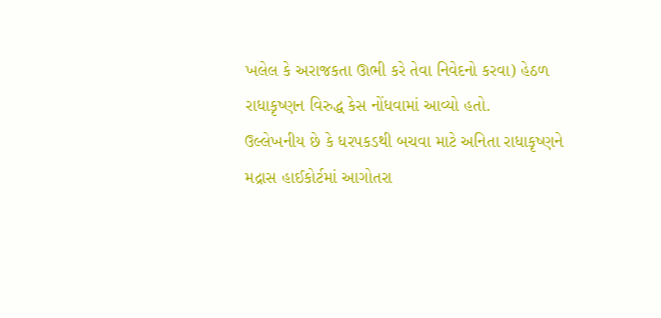ખલેલ કે અરાજકતા ઊભી કરે તેવા નિવેદનો કરવા) હેઠળ રાધાકૃષ્ણન વિરુદ્ધ કેસ નોંધવામાં આવ્યો હતો.
ઉલ્લેખનીય છે કે ધરપકડથી બચવા માટે અનિતા રાધાકૃષ્ણને મદ્રાસ હાઈકોર્ટમાં આગોતરા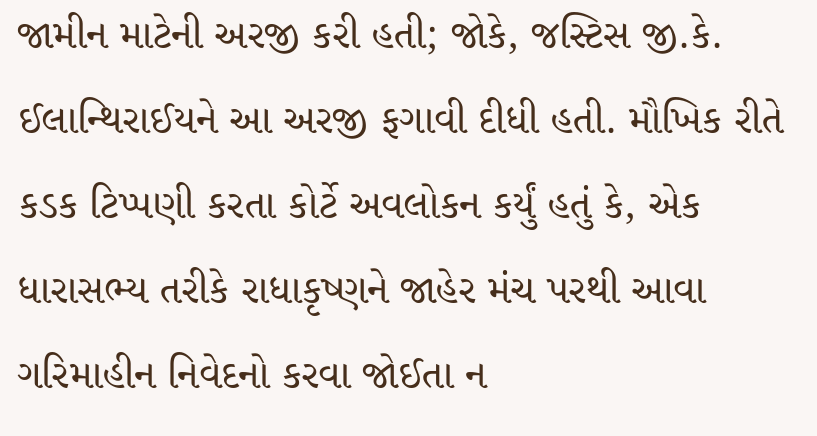જામીન માટેની અરજી કરી હતી; જોકે, જસ્ટિસ જી.કે. ઈલાન્થિરાઈયને આ અરજી ફગાવી દીધી હતી. મૌખિક રીતે કડક ટિપ્પણી કરતા કોર્ટે અવલોકન કર્યું હતું કે, એક ધારાસભ્ય તરીકે રાધાકૃષ્ણને જાહેર મંચ પરથી આવા ગરિમાહીન નિવેદનો કરવા જોઈતા ન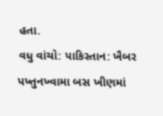હતા.
વધુ વાંચો: પાકિસ્તાન: ખૈબર પખ્તુનખ્વામા બસ ખીણમાં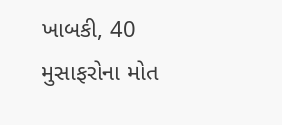ખાબકી, 40 મુસાફરોના મોત